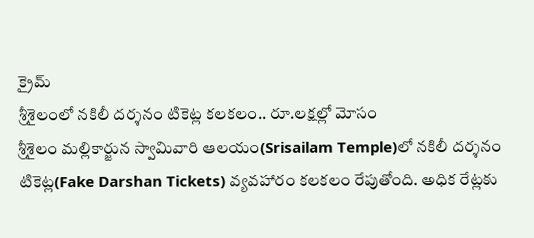క్రైమ్
శ్రీశైలంలో నకిలీ దర్శనం టికెట్ల కలకలం.. రూ.లక్షల్లో మోసం
శ్రీశైలం మల్లికార్జున స్వామివారి ఆలయం(Srisailam Temple)లో నకిలీ దర్శనం టికెట్ల(Fake Darshan Tickets) వ్యవహారం కలకలం రేపుతోంది. అధిక రేట్లకు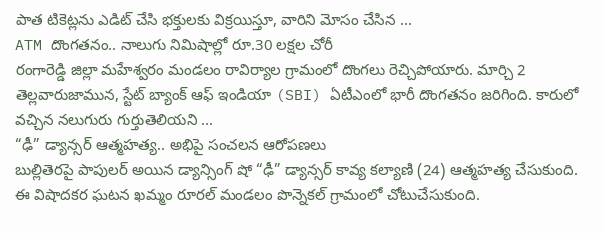పాత టికెట్లను ఎడిట్ చేసి భక్తులకు విక్రయిస్తూ, వారిని మోసం చేసిన ...
ATM దొంగతనం.. నాలుగు నిమిషాల్లో రూ.30 లక్షల చోరీ
రంగారెడ్డి జిల్లా మహేశ్వరం మండలం రావిర్యాల గ్రామంలో దొంగలు రెచ్చిపోయారు. మార్చి 2 తెల్లవారుజామున, స్టేట్ బ్యాంక్ ఆఫ్ ఇండియా (SBI) ఏటీఎంలో భారీ దొంగతనం జరిగింది. కారులో వచ్చిన నలుగురు గుర్తుతెలియని ...
“ఢీ” డ్యాన్సర్ ఆత్మహత్య.. అభిపై సంచలన ఆరోపణలు
బుల్లితెరపై పాపులర్ అయిన డ్యాన్సింగ్ షో “ఢీ” డ్యాన్సర్ కావ్య కల్యాణి (24) ఆత్మహత్య చేసుకుంది. ఈ విషాదకర ఘటన ఖమ్మం రూరల్ మండలం పొన్నెకల్ గ్రామంలో చోటుచేసుకుంది.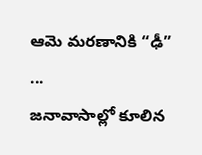ఆమె మరణానికి “ఢీ” ...
జనావాసాల్లో కూలిన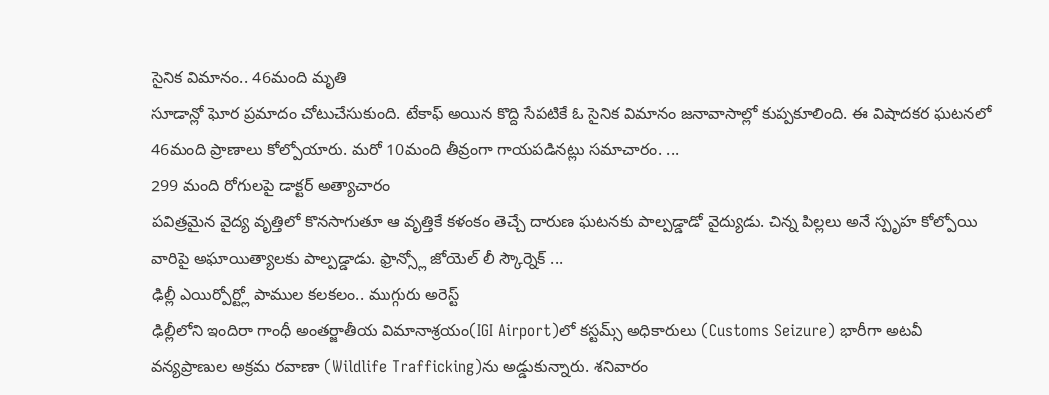సైనిక విమానం.. 46మంది మృతి
సూడాన్లో ఘోర ప్రమాదం చోటుచేసుకుంది. టేకాఫ్ అయిన కొద్ది సేపటికే ఓ సైనిక విమానం జనావాసాల్లో కుప్పకూలింది. ఈ విషాదకర ఘటనలో 46మంది ప్రాణాలు కోల్పోయారు. మరో 10మంది తీవ్రంగా గాయపడినట్లు సమాచారం. ...
299 మంది రోగులపై డాక్టర్ అత్యాచారం
పవిత్రమైన వైద్య వృత్తిలో కొనసాగుతూ ఆ వృత్తికే కళంకం తెచ్చే దారుణ ఘటనకు పాల్పడ్డాడో వైద్యుడు. చిన్న పిల్లలు అనే స్పృహ కోల్పోయి వారిపై అఘాయిత్యాలకు పాల్పడ్డాడు. ఫ్రాన్స్లో జోయెల్ లీ స్కౌర్నెక్ ...
ఢిల్లీ ఎయిర్పోర్ట్లో పాముల కలకలం.. ముగ్గురు అరెస్ట్
ఢిల్లీలోని ఇందిరా గాంధీ అంతర్జాతీయ విమానాశ్రయం(IGI Airport)లో కస్టమ్స్ అధికారులు (Customs Seizure) భారీగా అటవీ వన్యప్రాణుల అక్రమ రవాణా (Wildlife Trafficking)ను అడ్డుకున్నారు. శనివారం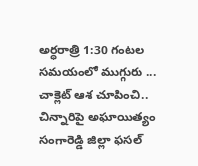అర్ధరాత్రి 1:30 గంటల సమయంలో ముగ్గురు ...
చాక్లెట్ ఆశ చూపించి.. చిన్నారిపై అఘాయిత్యం
సంగారెడ్డి జిల్లా ఫసల్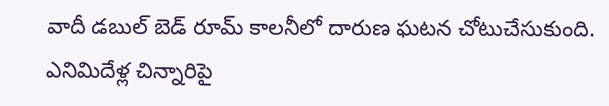వాదీ డబుల్ బెడ్ రూమ్ కాలనీలో దారుణ ఘటన చోటుచేసుకుంది. ఎనిమిదేళ్ల చిన్నారిపై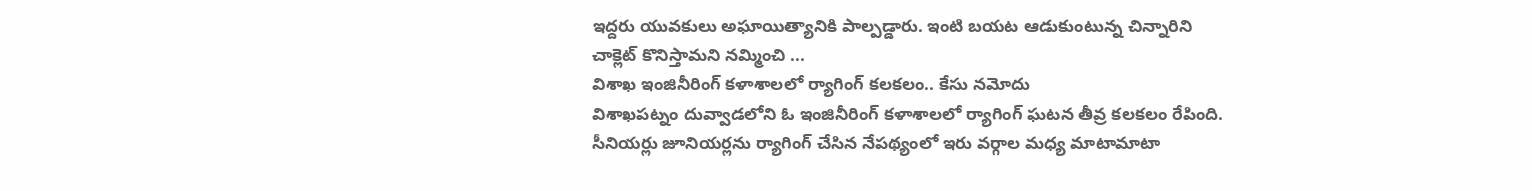ఇద్దరు యువకులు అఘాయిత్యానికి పాల్పడ్డారు. ఇంటి బయట ఆడుకుంటున్న చిన్నారిని చాక్లెట్ కొనిస్తామని నమ్మించి ...
విశాఖ ఇంజినీరింగ్ కళాశాలలో ర్యాగింగ్ కలకలం.. కేసు నమోదు
విశాఖపట్నం దువ్వాడలోని ఓ ఇంజినీరింగ్ కళాశాలలో ర్యాగింగ్ ఘటన తీవ్ర కలకలం రేపింది. సీనియర్లు జూనియర్లను ర్యాగింగ్ చేసిన నేపథ్యంలో ఇరు వర్గాల మధ్య మాటామాటా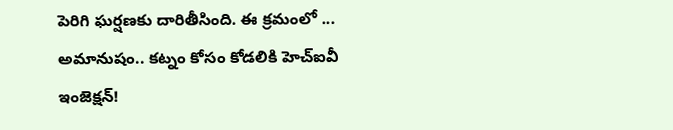పెరిగి ఘర్షణకు దారితీసింది. ఈ క్రమంలో ...
అమానుషం.. కట్నం కోసం కోడలికి హెచ్ఐవీ ఇంజెక్షన్!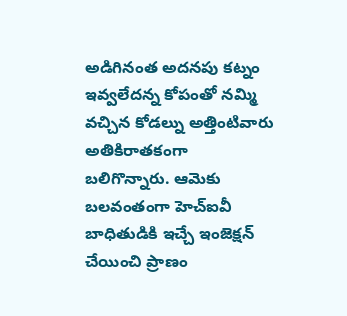అడిగినంత అదనపు కట్నం ఇవ్వలేదన్న కోపంతో నమ్మి వచ్చిన కోడల్ను అత్తింటివారు అతికిరాతకంగా బలిగొన్నారు. ఆమెకు బలవంతంగా హెచ్ఐవీ బాధితుడికి ఇచ్చే ఇంజెక్షన్ చేయించి ప్రాణం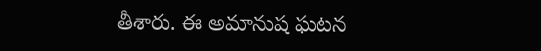తీశారు. ఈ అమానుష ఘటన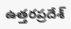ఉత్తరప్రదేశ్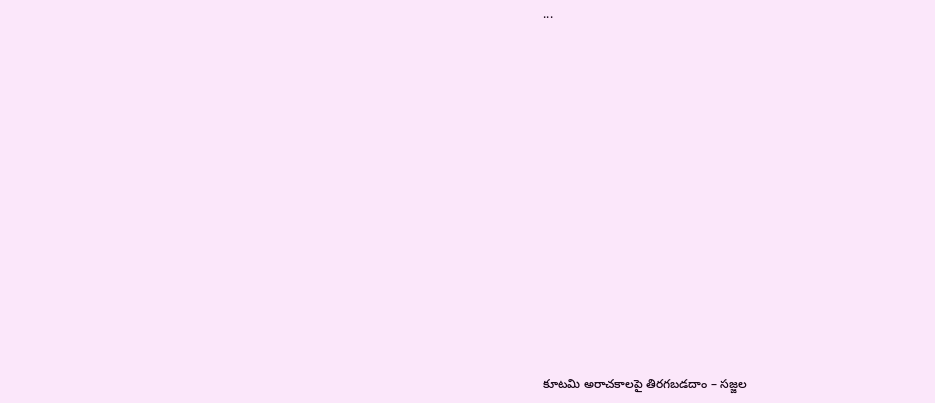...
















కూటమి అరాచకాలపై తిరగబడదాం – సజ్జల